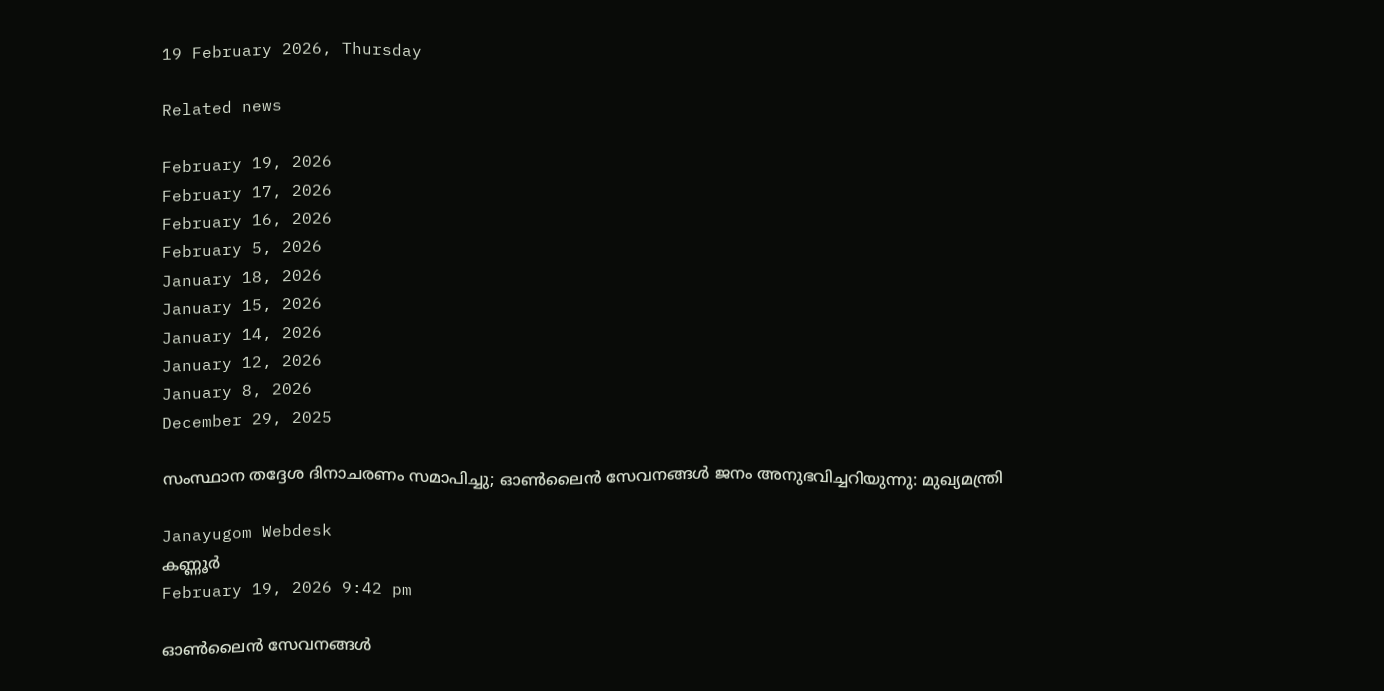19 February 2026, Thursday

Related news

February 19, 2026
February 17, 2026
February 16, 2026
February 5, 2026
January 18, 2026
January 15, 2026
January 14, 2026
January 12, 2026
January 8, 2026
December 29, 2025

സംസ്ഥാന തദ്ദേശ ദിനാചരണം സമാപിച്ചു; ഓൺലൈൻ സേവനങ്ങൾ ജനം അനുഭവിച്ചറിയുന്നു: മുഖ്യമന്ത്രി

Janayugom Webdesk
കണ്ണൂര്‍
February 19, 2026 9:42 pm

ഓൺലൈൻ സേവനങ്ങൾ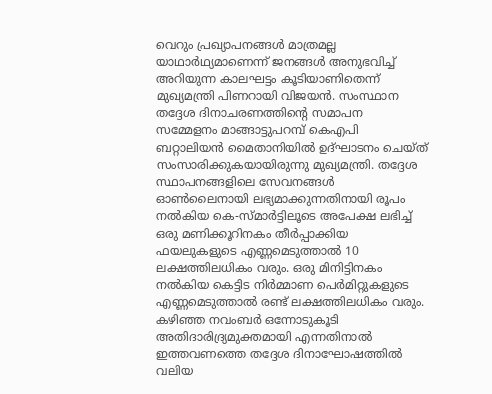വെറും പ്രഖ്യാപനങ്ങൾ മാത്രമല്ല യാഥാർഥ്യമാണെന്ന് ജനങ്ങള്‍ അനുഭവിച്ച് അറിയുന്ന കാലഘട്ടം കൂടിയാണിതെന്ന് മുഖ്യമന്ത്രി പിണറായി വിജയൻ. സംസ്ഥാന തദ്ദേശ ദിനാചരണത്തിന്റെ സമാപന സമ്മേളനം മാങ്ങാട്ടുപറമ്പ് കെഎപി ബറ്റാലിയൻ മൈതാനിയിൽ ഉദ്ഘാടനം ചെയ്ത് സംസാരിക്കുകയായിരുന്നു മുഖ്യമന്ത്രി. തദ്ദേശ സ്ഥാപനങ്ങളിലെ സേവനങ്ങൾ ഓൺലൈനായി ലഭ്യമാക്കുന്നതിനായി രൂപം നൽകിയ കെ-സ്മാർട്ടിലൂടെ അപേക്ഷ ലഭിച്ച് ഒരു മണിക്കൂറിനകം തീർപ്പാക്കിയ ഫയലുകളുടെ എണ്ണമെടുത്താൽ 10 ലക്ഷത്തിലധികം വരും. ഒരു മിനിട്ടിനകം നൽകിയ കെട്ടിട നിർമ്മാണ പെർമിറ്റുകളുടെ എണ്ണമെടുത്താൽ രണ്ട് ലക്ഷത്തിലധികം വരും. കഴിഞ്ഞ നവംബർ ഒന്നോടുകൂടി അതിദാരിദ്ര്യമുക്തമായി എന്നതിനാൽ ഇത്തവണത്തെ തദ്ദേശ ദിനാഘോഷത്തിൽ വലിയ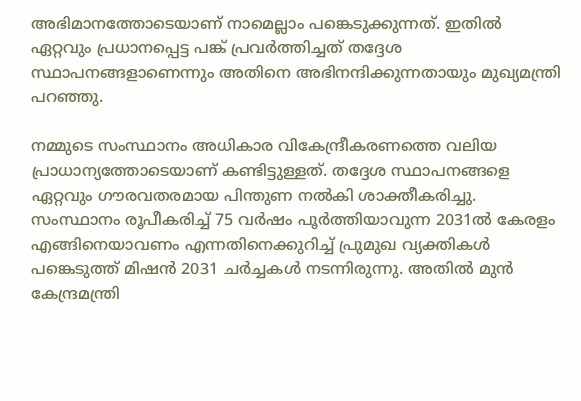അഭിമാനത്തോടെയാണ് നാമെല്ലാം പങ്കെടുക്കുന്നത്. ഇതിൽ ഏറ്റവും പ്രധാനപ്പെട്ട പങ്ക് പ്രവർത്തിച്ചത് തദ്ദേശ സ്ഥാപനങ്ങളാണെന്നും അതിനെ അഭിനന്ദിക്കുന്നതായും മുഖ്യമന്ത്രി പറഞ്ഞു.

നമ്മുടെ സംസ്ഥാനം അധികാര വികേന്ദ്രീകരണത്തെ വലിയ പ്രാധാന്യത്തോടെയാണ് കണ്ടിട്ടുള്ളത്. തദ്ദേശ സ്ഥാപനങ്ങളെ ഏറ്റവും ഗൗരവതരമായ പിന്തുണ നൽകി ശാക്തീകരിച്ചു. സംസ്ഥാനം രൂപീകരിച്ച് 75 വർഷം പൂർത്തിയാവുന്ന 2031ൽ കേരളം എങ്ങിനെയാവണം എന്നതിനെക്കുറിച്ച് പ്രുമുഖ വ്യക്തികൾ പങ്കെടുത്ത് മിഷൻ 2031 ചർച്ചകൾ നടന്നിരുന്നു. അതിൽ മുൻ കേന്ദ്രമന്ത്രി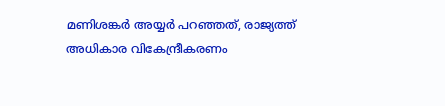മണിശങ്കർ അയ്യർ പറഞ്ഞത്, രാജ്യത്ത് അധികാര വികേന്ദ്രീകരണം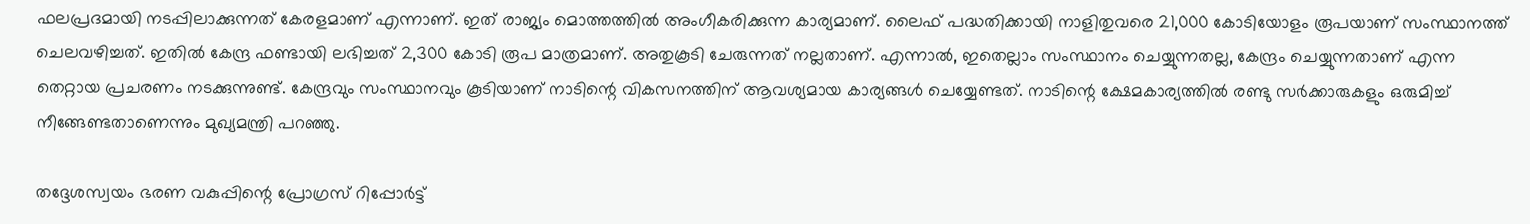ഫലപ്രദമായി നടപ്പിലാക്കുന്നത് കേരളമാണ് എന്നാണ്. ഇത് രാജ്യം മൊത്തത്തിൽ അംഗീകരിക്കുന്ന കാര്യമാണ്. ലൈഫ് പദ്ധതിക്കായി നാളിതുവരെ 21,000 കോടിയോളം രൂപയാണ് സംസ്ഥാനത്ത് ചെലവഴിച്ചത്. ഇതിൽ കേന്ദ്ര ഫണ്ടായി ലഭിച്ചത് 2,300 കോടി രൂപ മാത്രമാണ്. അതുകൂടി ചേരുന്നത് നല്ലതാണ്. എന്നാൽ, ഇതെല്ലാം സംസ്ഥാനം ചെയ്യുന്നതല്ല, കേന്ദ്രം ചെയ്യുന്നതാണ് എന്ന തെറ്റായ പ്രചരണം നടക്കുന്നുണ്ട്. കേന്ദ്രവും സംസ്ഥാനവും കൂടിയാണ് നാടിന്റെ വികസനത്തിന് ആവശ്യമായ കാര്യങ്ങൾ ചെയ്യേണ്ടത്. നാടിന്റെ ക്ഷേമകാര്യത്തിൽ രണ്ടു സർക്കാരുകളും ഒരുമിച്ച് നീങ്ങേണ്ടതാണെന്നും മുഖ്യമന്ത്രി പറഞ്ഞു.

തദ്ദേശസ്വയം ഭരണ വകുപ്പിന്റെ പ്രോഗ്രസ് റിപ്പോർട്ട്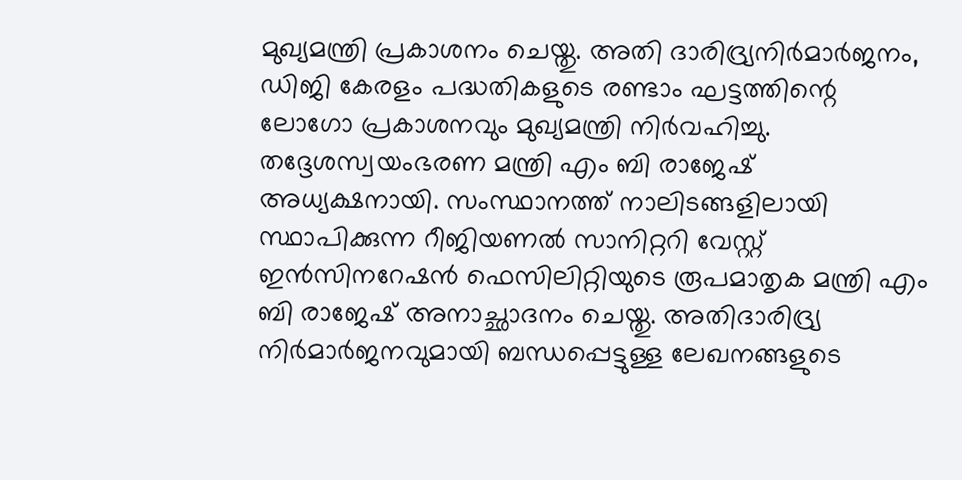മുഖ്യമന്ത്രി പ്രകാശനം ചെയ്തു. അതി ദാരിദ്ര്യനിർമാർജനം, ഡിജി കേരളം പദ്ധതികളുടെ രണ്ടാം ഘട്ടത്തിന്റെ ലോഗോ പ്രകാശനവും മുഖ്യമന്ത്രി നിർവഹിച്ചു. തദ്ദേശസ്വയംഭരണ മന്ത്രി എം ബി രാജേഷ് അധ്യക്ഷനായി. സംസ്ഥാനത്ത് നാലിടങ്ങളിലായി സ്ഥാപിക്കുന്ന റീജിയണൽ സാനിറ്ററി വേസ്റ്റ് ഇൻസിനറേഷൻ ഫെസിലിറ്റിയുടെ രൂപമാതൃക മന്ത്രി എം ബി രാജേഷ് അനാച്ഛാദനം ചെയ്തു. അതിദാരിദ്ര്യ നിർമാർജനവുമായി ബന്ധപ്പെട്ടുള്ള ലേഖനങ്ങളുടെ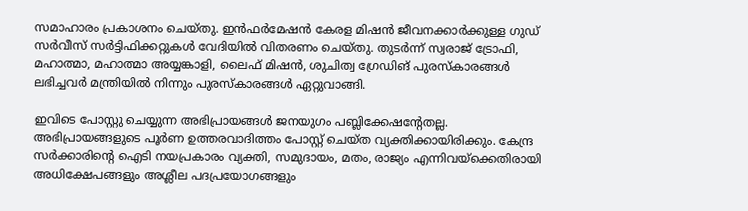സമാഹാരം പ്രകാശനം ചെയ്തു. ഇൻഫർമേഷൻ കേരള മിഷൻ ജീവനക്കാർക്കുള്ള ഗുഡ് സർവീസ് സർട്ടിഫിക്കറ്റുകൾ വേദിയിൽ വിതരണം ചെയ്തു. തുടർന്ന് സ്വരാജ് ട്രോഫി, മഹാത്മാ, മഹാത്മാ അയ്യങ്കാളി, ലൈഫ് മിഷൻ, ശുചിത്വ ഗ്രേഡിങ് പുരസ്‌കാരങ്ങള്‍ ലഭിച്ചവർ മന്ത്രിയിൽ നിന്നും പുരസ്‌കാരങ്ങൾ ഏറ്റുവാങ്ങി.

ഇവിടെ പോസ്റ്റു ചെയ്യുന്ന അഭിപ്രായങ്ങള്‍ ജനയുഗം പബ്ലിക്കേഷന്റേതല്ല. അഭിപ്രായങ്ങളുടെ പൂര്‍ണ ഉത്തരവാദിത്തം പോസ്റ്റ് ചെയ്ത വ്യക്തിക്കായിരിക്കും. കേന്ദ്ര സര്‍ക്കാരിന്റെ ഐടി നയപ്രകാരം വ്യക്തി, സമുദായം, മതം, രാജ്യം എന്നിവയ്‌ക്കെതിരായി അധിക്ഷേപങ്ങളും അശ്ലീല പദപ്രയോഗങ്ങളും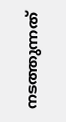നടത്തുന്നത്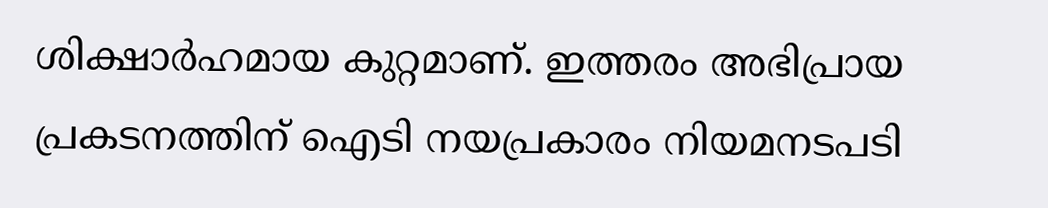ശിക്ഷാര്‍ഹമായ കുറ്റമാണ്. ഇത്തരം അഭിപ്രായ പ്രകടനത്തിന് ഐടി നയപ്രകാരം നിയമനടപടി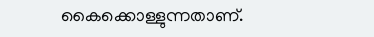കൈക്കൊള്ളുന്നതാണ്.